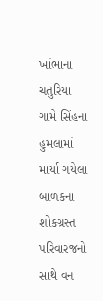ખાંભાના ચતુરિયા ગામે સિંહના હુમલામાં માર્યા ગયેલા બાળકના શોકગ્રસ્ત પરિવારજનો સાથે વન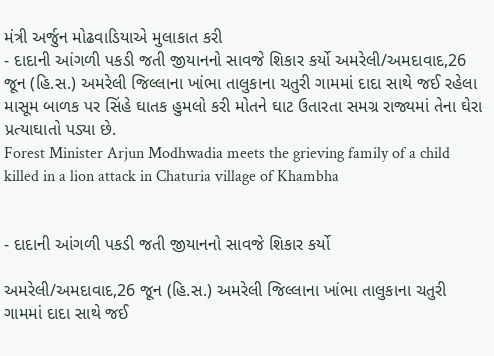મંત્રી અર્જુન મોઢવાડિયાએ મુલાકાત કરી
- દાદાની આંગળી પકડી જતી જીયાનનો સાવજે શિકાર કર્યો અમરેલી/અમદાવાદ,26 જૂન (હિ.સ.) અમરેલી જિલ્લાના ખાંભા તાલુકાના ચતુરી ગામમાં દાદા સાથે જઈ રહેલા માસૂમ બાળક પર સિંહે ઘાતક હુમલો કરી મોતને ઘાટ ઉતારતા સમગ્ર રાજ્યમાં તેના ઘેરા પ્રત્યાઘાતો પડ્યા છે.
Forest Minister Arjun Modhwadia meets the grieving family of a child killed in a lion attack in Chaturia village of Khambha


- દાદાની આંગળી પકડી જતી જીયાનનો સાવજે શિકાર કર્યો

અમરેલી/અમદાવાદ,26 જૂન (હિ.સ.) અમરેલી જિલ્લાના ખાંભા તાલુકાના ચતુરી ગામમાં દાદા સાથે જઈ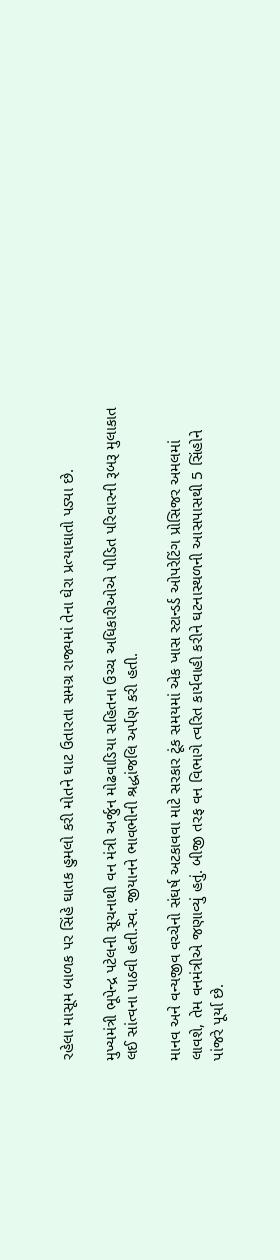રહેલા માસૂમ બાળક પર સિંહે ઘાતક હુમલો કરી મોતને ઘાટ ઉતારતા સમગ્ર રાજ્યમાં તેના ઘેરા પ્રત્યાઘાતો પડ્યા છે.

મુખ્યમંત્રી ભૂપેન્દ્ર પટેલની સૂચનાથી વન મંત્રી અર્જુન મોઢવાડિયા સહિતના ઉચ્ચ અધિકારીઓએ પીડિત પરિવારની રૂબરૂ મુલાકાત લઈ સાંત્વના પાઠવી હતી.સ્વ. જીયાનને ભાવભીની શ્રદ્ધાંજલિ અર્પણ કરી હતી.

માનવ અને વન્યજીવ વચ્ચેનો સંઘર્ષ અટકાવવા માટે સરકાર ટૂંક સમયમાં એક ખાસ સ્ટાન્ડર્ડ ઓપરેટિંગ પ્રોસિજર અમલમાં લાવશે, તેમ વનમંત્રીએ જણાવ્યું હતું. બીજી તરફ વન વિભાગે ત્વરિત કાર્યવાહી કરીને ઘટનાસ્થળની આસપાસથી 5 સિંહોને પાંજરે પૂર્યા છે.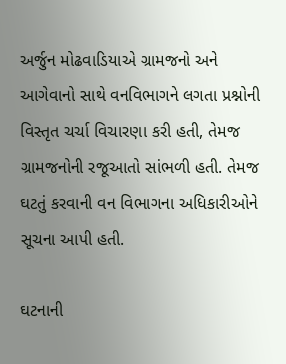અર્જુન મોઢવાડિયાએ ગ્રામજનો અને આગેવાનો સાથે વનવિભાગને લગતા પ્રશ્નોની વિસ્તૃત ચર્ચા વિચારણા કરી હતી, તેમજ ગ્રામજનોની રજૂઆતો સાંભળી હતી. તેમજ ઘટતું કરવાની વન વિભાગના અધિકારીઓને સૂચના આપી હતી.

ઘટનાની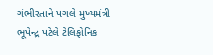ગંભીરતાને પગલે મુખ્યમંત્રી ભૂપેન્દ્ર પટેલે ટેલિફોનિક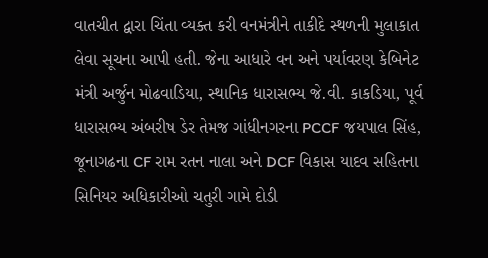વાતચીત દ્વારા ચિંતા વ્યક્ત કરી વનમંત્રીને તાકીદે સ્થળની મુલાકાત લેવા સૂચના આપી હતી. જેના આધારે વન અને પર્યાવરણ કેબિનેટ મંત્રી અર્જુન મોઢવાડિયા, સ્થાનિક ધારાસભ્ય જે.વી. કાકડિયા, પૂર્વ ધારાસભ્ય અંબરીષ ડેર તેમજ ગાંધીનગરના PCCF જયપાલ સિંહ, જૂનાગઢના CF રામ રતન નાલા અને DCF વિકાસ યાદવ સહિતના સિનિયર અધિકારીઓ ચતુરી ગામે દોડી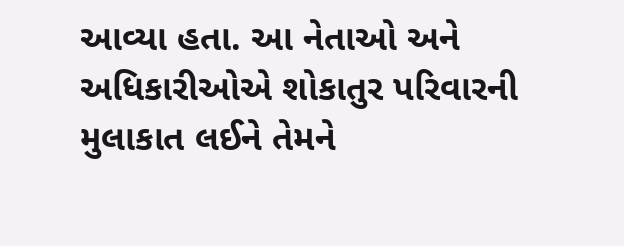આવ્યા હતા. આ નેતાઓ અને અધિકારીઓએ શોકાતુર પરિવારની મુલાકાત લઈને તેમને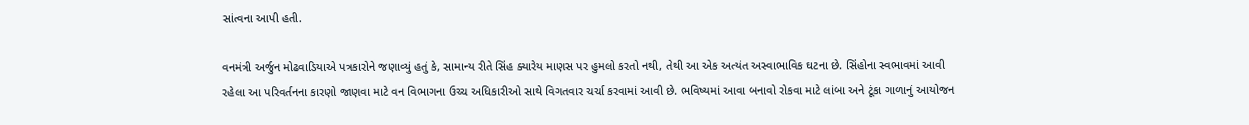સાંત્વના આપી હતી.

વનમંત્રી અર્જુન મોઢવાડિયાએ પત્રકારોને જણાવ્યું હતું કે, સામાન્ય રીતે સિંહ ક્યારેય માણસ પર હુમલો કરતો નથી, તેથી આ એક અત્યંત અસ્વાભાવિક ઘટના છે. સિંહોના સ્વભાવમાં આવી રહેલા આ પરિવર્તનના કારણો જાણવા માટે વન વિભાગના ઉચ્ચ અધિકારીઓ સાથે વિગતવાર ચર્ચા કરવામાં આવી છે. ભવિષ્યમાં આવા બનાવો રોકવા માટે લાંબા અને ટૂંકા ગાળાનું આયોજન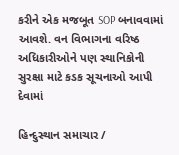કરીને એક મજબૂત SOP બનાવવામાં આવશે. વન વિભાગના વરિષ્ઠ અધિકારીઓને પણ સ્થાનિકોની સુરક્ષા માટે કડક સૂચનાઓ આપી દેવામાં

હિન્દુસ્થાન સમાચાર /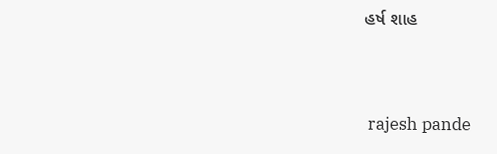હર્ષ શાહ


 rajesh pande